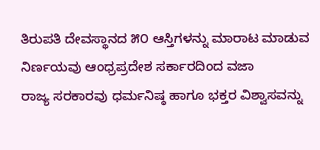ತಿರುಪತಿ ದೇವಸ್ಥಾನದ ೫೦ ಆಸ್ತಿಗಳನ್ನು ಮಾರಾಟ ಮಾಡುವ ನಿರ್ಣಯವು ಆಂಧ್ರಪ್ರದೇಶ ಸರ್ಕಾರದಿಂದ ವಜಾ
ರಾಜ್ಯ ಸರಕಾರವು ಧರ್ಮನಿಷ್ಠ ಹಾಗೂ ಭಕ್ತರ ವಿಶ್ವಾಸವನ್ನು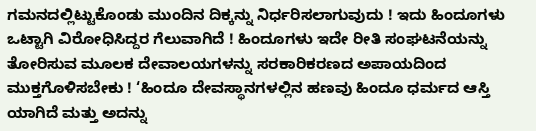ಗಮನದಲ್ಲಿಟ್ಟುಕೊಂಡು ಮುಂದಿನ ದಿಕ್ಕನ್ನು ನಿರ್ಧರಿಸಲಾಗುವುದು ! ಇದು ಹಿಂದೂಗಳು ಒಟ್ಟಾಗಿ ವಿರೋಧಿಸಿದ್ದರ ಗೆಲುವಾಗಿದೆ ! ಹಿಂದೂಗಳು ಇದೇ ರೀತಿ ಸಂಘಟನೆಯನ್ನು ತೋರಿಸುವ ಮೂಲಕ ದೇವಾಲಯಗಳನ್ನು ಸರಕಾರಿಕರಣದ ಅಪಾಯದಿಂದ ಮುಕ್ತಗೊಳಿಸಬೇಕು ! ‘ಹಿಂದೂ ದೇವಸ್ಥಾನಗಳಲ್ಲಿನ ಹಣವು ಹಿಂದೂ ಧರ್ಮದ ಆಸ್ತಿ ಯಾಗಿದೆ ಮತ್ತು ಅದನ್ನು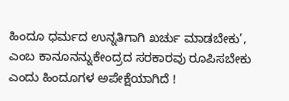ಹಿಂದೂ ಧರ್ಮದ ಉನ್ನತಿಗಾಗಿ ಖರ್ಚು ಮಾಡಬೇಕು’, ಎಂಬ ಕಾನೂನನ್ನುಕೇಂದ್ರದ ಸರಕಾರವು ರೂಪಿಸಬೇಕು ಎಂದು ಹಿಂದೂಗಳ ಅಪೇಕ್ಷೆಯಾಗಿದೆ !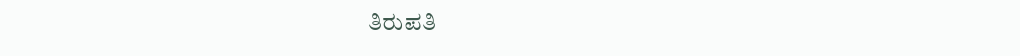ತಿರುಪತಿ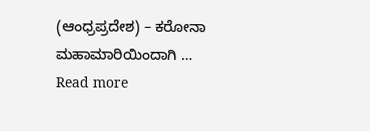(ಆಂಧ್ರಪ್ರದೇಶ) – ಕರೋನಾ ಮಹಾಮಾರಿಯಿಂದಾಗಿ … Read more